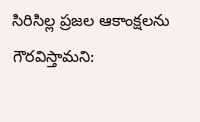సిరిసిల్ల ప్రజల ఆకాంక్షలను గౌరవిస్తామని: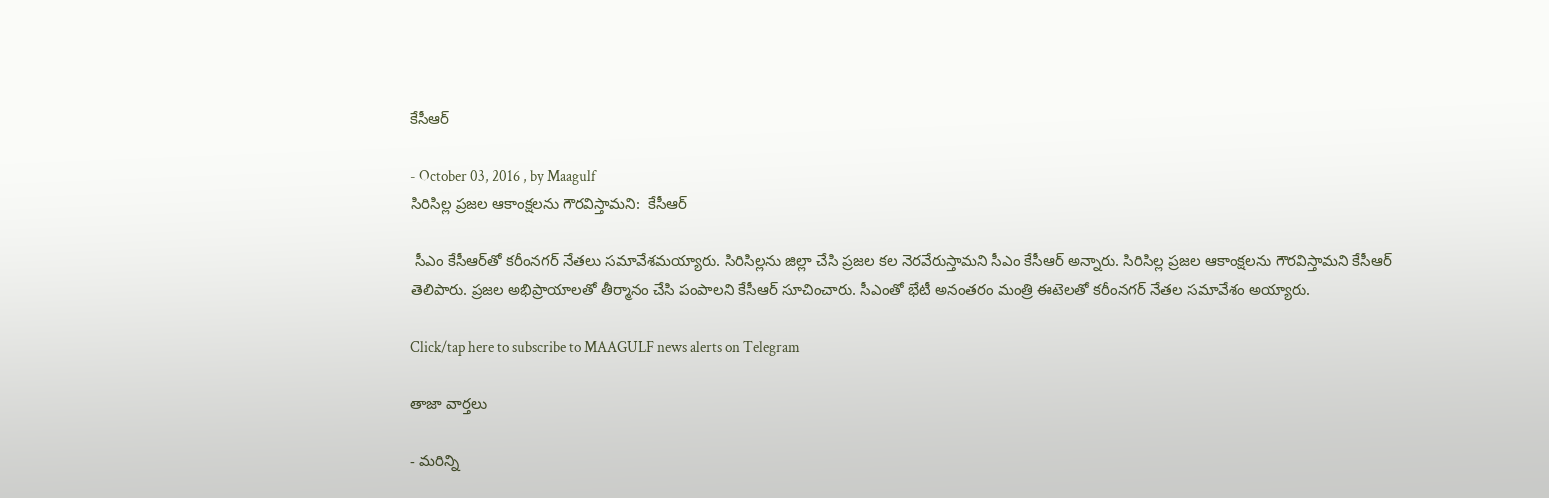కేసీఆర్

- October 03, 2016 , by Maagulf
సిరిసిల్ల ప్రజల ఆకాంక్షలను గౌరవిస్తామని:  కేసీఆర్

 సీఎం కేసీఆర్‌తో కరీంనగర్ నేతలు సమావేశమయ్యారు. సిరిసిల్లను జిల్లా చేసి ప్రజల కల నెరవేరుస్తామని సీఎం కేసీఆర్ అన్నారు. సిరిసిల్ల ప్రజల ఆకాంక్షలను గౌరవిస్తామని కేసీఆర్ తెలిపారు. ప్రజల అభిప్రాయాలతో తీర్మానం చేసి పంపాలని కేసీఆర్ సూచించారు. సీఎంతో భేటీ అనంతరం మంత్రి ఈటెలతో కరీంనగర్‌ నేతల సమావేశం అయ్యారు.

Click/tap here to subscribe to MAAGULF news alerts on Telegram

తాజా వార్తలు

- మరిన్ని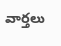వార్తలు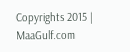Copyrights 2015 | MaaGulf.com